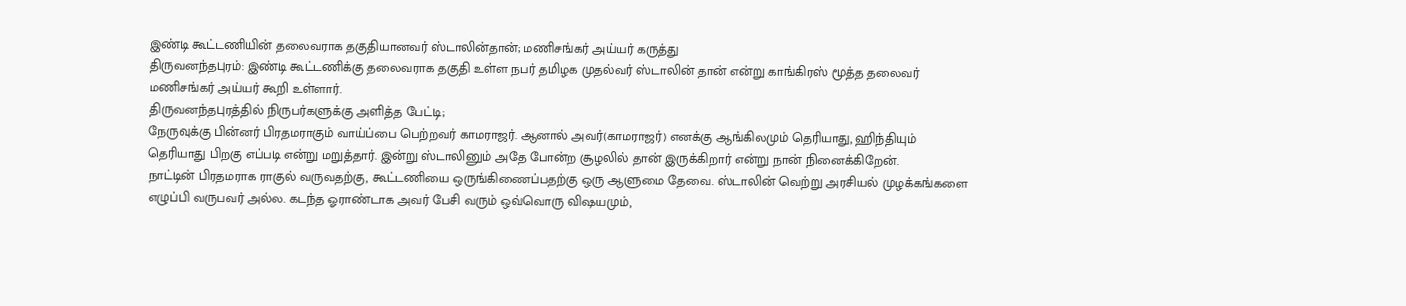இண்டி கூட்டணியின் தலைவராக தகுதியானவர் ஸ்டாலின்தான்; மணிசங்கர் அய்யர் கருத்து
திருவனந்தபுரம்: இண்டி கூட்டணிக்கு தலைவராக தகுதி உள்ள நபர் தமிழக முதல்வர் ஸ்டாலின் தான் என்று காங்கிரஸ் மூத்த தலைவர் மணிசங்கர் அய்யர் கூறி உள்ளார்.
திருவனந்தபுரத்தில் நிருபர்களுக்கு அளித்த பேட்டி;
நேருவுக்கு பின்னர் பிரதமராகும் வாய்ப்பை பெற்றவர் காமராஜர். ஆனால் அவர்(காமராஜர்) எனக்கு ஆங்கிலமும் தெரியாது, ஹிந்தியும் தெரியாது பிறகு எப்படி என்று மறுத்தார். இன்று ஸ்டாலினும் அதே போன்ற சூழலில் தான் இருக்கிறார் என்று நான் நினைக்கிறேன்.
நாட்டின் பிரதமராக ராகுல் வருவதற்கு, கூட்டணியை ஒருங்கிணைப்பதற்கு ஒரு ஆளுமை தேவை. ஸ்டாலின் வெற்று அரசியல் முழக்கங்களை எழுப்பி வருபவர் அல்ல. கடந்த ஓராண்டாக அவர் பேசி வரும் ஒவ்வொரு விஷயமும்,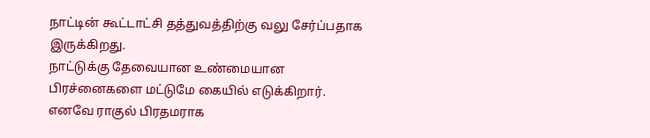நாட்டின் கூட்டாட்சி தத்துவத்திற்கு வலு சேர்ப்பதாக இருக்கிறது.
நாட்டுக்கு தேவையான உண்மையான பிரச்னைகளை மட்டுமே கையில் எடுக்கிறார். எனவே ராகுல் பிரதமராக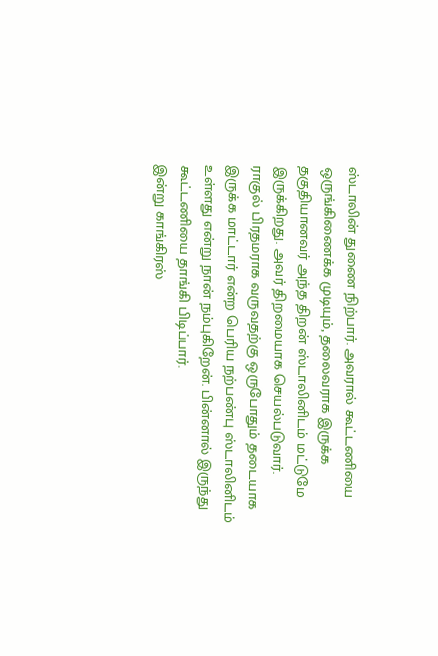ஸ்டாலின் துணை நிற்பார். அவரால் கூட்டணியை ஒருங்கிணைக்க முடியும், தலைவராக இருக்க தகுதியானவர் அந்த திறன் ஸ்டாலினிடம் மட்டுமே இருக்கிறது. அவர் திறமையாக செயல்படுவார்.
ராகுல் பிரதமராக வருவதற்கு ஒருபோதும் தடையாக இருக்க மாட்டார் என்ற பெரிய நற்பண்பு ஸ்டாலினிடம் உள்ளது என்று நான் நம்புகிறேன். பின்னால் இருந்து கூட்டணியை தாங்கி பிடிப்பார்.
இன்று காங்கிரஸ்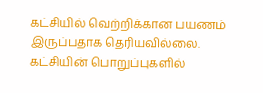கட்சியில் வெற்றிக்கான பயணம் இருப்பதாக தெரியவில்லை. கட்சியின் பொறுப்புகளில்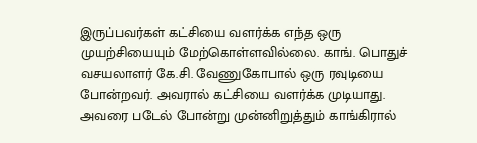இருப்பவர்கள் கட்சியை வளர்க்க எந்த ஒரு முயற்சியையும் மேற்கொள்ளவில்லை. காங். பொதுச் வசயலாளர் கே.சி. வேணுகோபால் ஒரு ரவுடியை போன்றவர். அவரால் கட்சியை வளர்க்க முடியாது. அவரை படேல் போன்று முன்னிறுத்தும் காங்கிரால்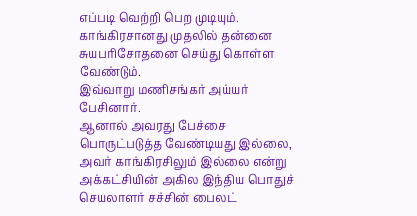எப்படி வெற்றி பெற முடியும். காங்கிரசானது முதலில் தன்னை சுயபரிசோதனை செய்து கொள்ள வேண்டும்.
இவ்வாறு மணிசங்கர் அய்யர் பேசினார்.
ஆனால் அவரது பேச்சை பொருட்படுத்த வேண்டியது இல்லை, அவர் காங்கிரசிலும் இல்லை என்று அக்கட்சியின் அகில இந்திய பொதுச் செயலாளர் சச்சின் பைலட்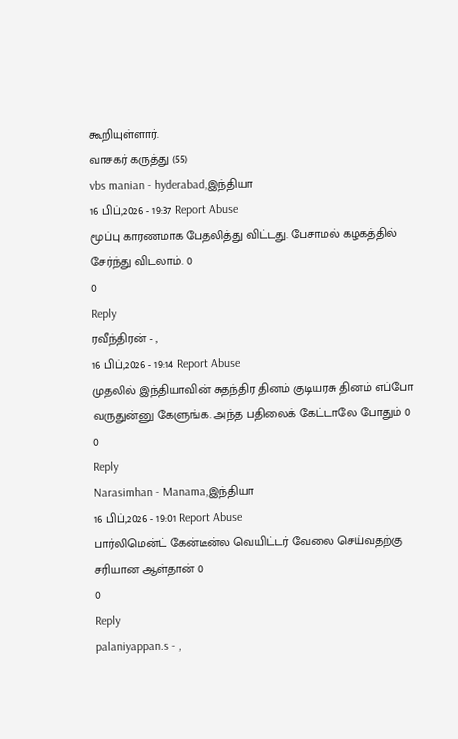கூறியுள்ளார்.
வாசகர் கருத்து (55)
vbs manian - hyderabad,இந்தியா
16 பிப்,2026 - 19:37 Report Abuse
மூப்பு காரணமாக பேதலித்து விட்டது. பேசாமல் கழகத்தில் சேர்ந்து விடலாம். 0
0
Reply
ரவீந்திரன் - ,
16 பிப்,2026 - 19:14 Report Abuse
முதலில் இந்தியாவின் சுதந்திர தினம் குடியரசு தினம் எப்போ வருதுன்னு கேளுங்க. அந்த பதிலைக் கேட்டாலே போதும் 0
0
Reply
Narasimhan - Manama,இந்தியா
16 பிப்,2026 - 19:01 Report Abuse
பார்லிமென்ட் கேன்டீன்ல வெயிட்டர் வேலை செய்வதற்கு சரியான ஆள்தான் 0
0
Reply
palaniyappan.s - ,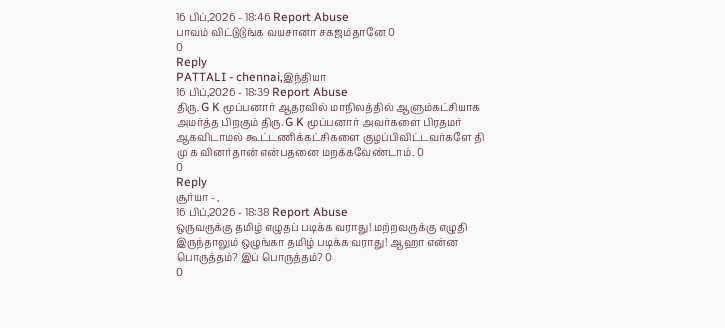16 பிப்,2026 - 18:46 Report Abuse
பாவம் விட்டுடுங்க வயசானா சகஜம்தானே 0
0
Reply
PATTALI - chennai,இந்தியா
16 பிப்,2026 - 18:39 Report Abuse
திரு. G K மூப்பனார் ஆதரவில் மாநிலத்தில் ஆளும்கட்சியாக அமர்த்த பிறகும் திரு. G K மூப்பனார் அவர்களை பிரதமர் ஆகவிடாமல் கூட்டணிக்கட்சிகளை குழப்பிவிட்டவர்களே தி மு க வினர்தான் என்பதனை மறக்கவேண்டாம். 0
0
Reply
சூர்யா - ,
16 பிப்,2026 - 18:38 Report Abuse
ஒருவருக்கு தமிழ் எழுதப் படிக்க வராது! மற்றவருக்கு எழுதி இருந்தாலும் ஒழுங்கா தமிழ் படிக்க வராது! ஆஹா என்ன பொருத்தம்? இப் பொருத்தம்? 0
0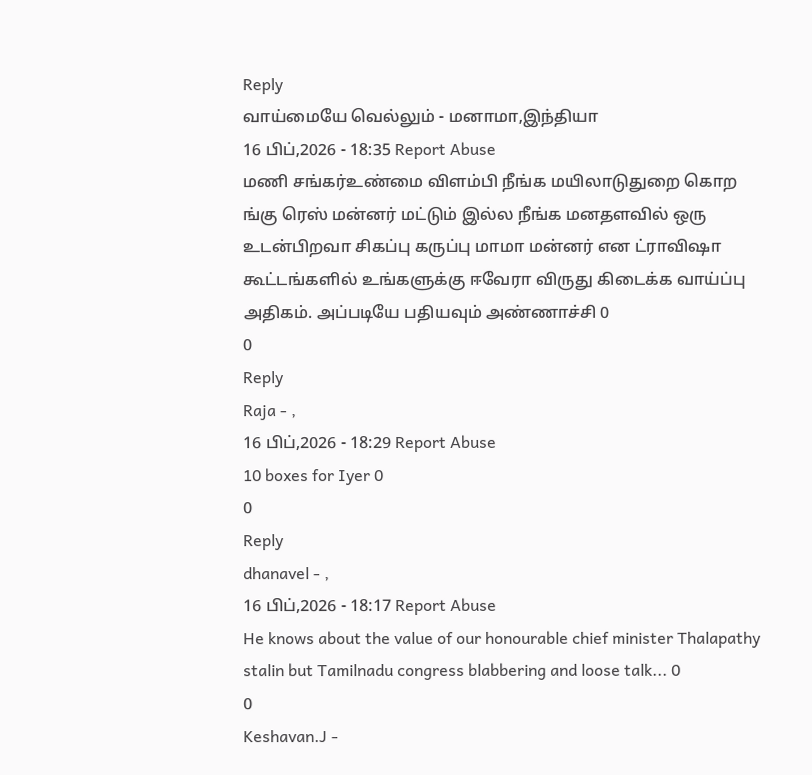Reply
வாய்மையே வெல்லும் - மனாமா,இந்தியா
16 பிப்,2026 - 18:35 Report Abuse
மணி சங்கர்உண்மை விளம்பி நீங்க மயிலாடுதுறை கொற ங்கு ரெஸ் மன்னர் மட்டும் இல்ல நீங்க மனதளவில் ஒரு உடன்பிறவா சிகப்பு கருப்பு மாமா மன்னர் என ட்ராவிஷா கூட்டங்களில் உங்களுக்கு ஈவேரா விருது கிடைக்க வாய்ப்பு அதிகம். அப்படியே பதியவும் அண்ணாச்சி 0
0
Reply
Raja - ,
16 பிப்,2026 - 18:29 Report Abuse
10 boxes for Iyer 0
0
Reply
dhanavel - ,
16 பிப்,2026 - 18:17 Report Abuse
He knows about the value of our honourable chief minister Thalapathy stalin but Tamilnadu congress blabbering and loose talk... 0
0
Keshavan.J -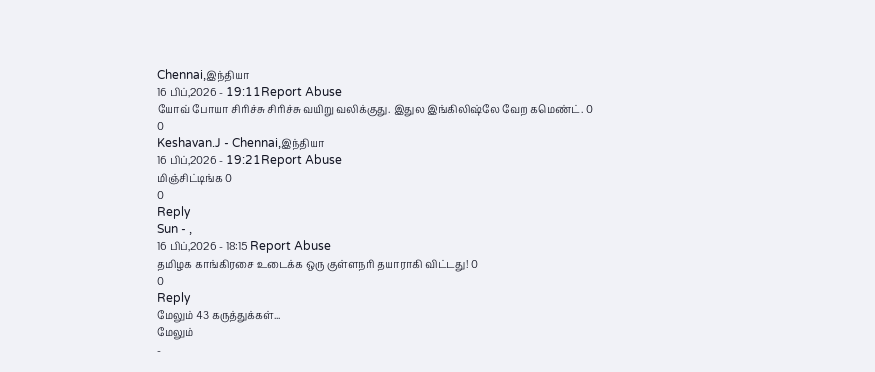Chennai,இந்தியா
16 பிப்,2026 - 19:11Report Abuse
யோவ் போயா சிரிச்சு சிரிச்சு வயிறு வலிக்குது. இதுல இங்கிலிஷ்லே வேற கமெண்ட். 0
0
Keshavan.J - Chennai,இந்தியா
16 பிப்,2026 - 19:21Report Abuse
மிஞ்சிட்டிங்க 0
0
Reply
Sun - ,
16 பிப்,2026 - 18:15 Report Abuse
தமிழக காங்கிரசை உடைக்க ஒரு குள்ளநரி தயாராகி விட்டது! 0
0
Reply
மேலும் 43 கருத்துக்கள்...
மேலும்
-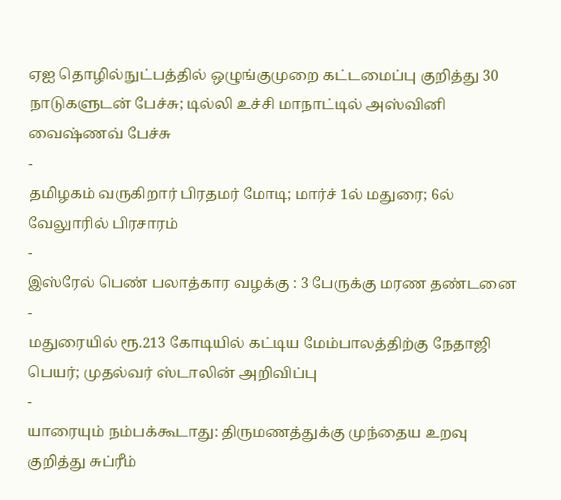ஏஐ தொழில்நுட்பத்தில் ஒழுங்குமுறை கட்டமைப்பு குறித்து 30 நாடுகளுடன் பேச்சு; டில்லி உச்சி மாநாட்டில் அஸ்வினி வைஷ்ணவ் பேச்சு
-
தமிழகம் வருகிறார் பிரதமர் மோடி; மார்ச் 1ல் மதுரை; 6ல் வேலுாரில் பிரசாரம்
-
இஸ்ரேல் பெண் பலாத்கார வழக்கு : 3 பேருக்கு மரண தண்டனை
-
மதுரையில் ரூ.213 கோடியில் கட்டிய மேம்பாலத்திற்கு நேதாஜி பெயர்; முதல்வர் ஸ்டாலின் அறிவிப்பு
-
யாரையும் நம்பக்கூடாது: திருமணத்துக்கு முந்தைய உறவு குறித்து சுப்ரீம்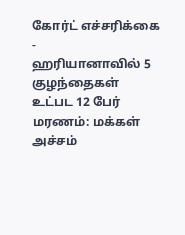கோர்ட் எச்சரிக்கை
-
ஹரியானாவில் 5 குழந்தைகள் உட்பட 12 பேர் மரணம்: மக்கள் அச்சம்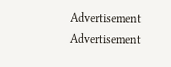Advertisement
Advertisement